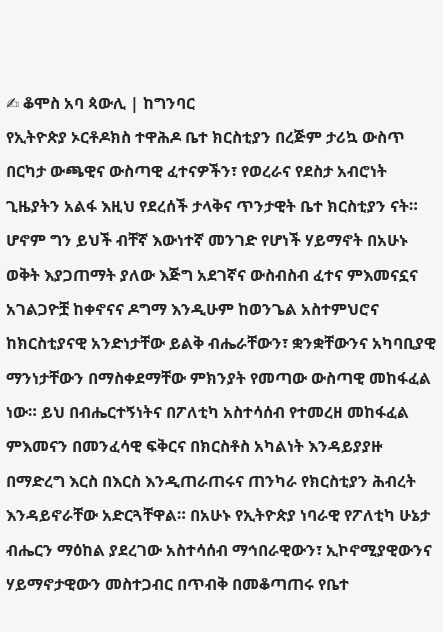✍ ቆሞስ አባ ጳውሊ | ከግንባር
የኢትዮጵያ ኦርቶዶክስ ተዋሕዶ ቤተ ክርስቲያን በረጅም ታሪኳ ውስጥ በርካታ ውጫዊና ውስጣዊ ፈተናዎችን፣ የወረራና የደስታ አብሮነት ጊዜያትን አልፋ እዚህ የደረሰች ታላቅና ጥንታዊት ቤተ ክርስቲያን ናት። ሆኖም ግን ይህች ብቸኛ እውነተኛ መንገድ የሆነች ሃይማኖት በአሁኑ ወቅት እያጋጠማት ያለው እጅግ አደገኛና ውስብስብ ፈተና ምእመናኗና አገልጋዮቿ ከቀኖናና ዶግማ እንዲሁም ከወንጌል አስተምህሮና ከክርስቲያናዊ አንድነታቸው ይልቅ ብሔራቸውን፣ ቋንቋቸውንና አካባቢያዊ ማንነታቸውን በማስቀደማቸው ምክንያት የመጣው ውስጣዊ መከፋፈል ነው። ይህ በብሔርተኝነትና በፖለቲካ አስተሳሰብ የተመረዘ መከፋፈል ምእመናን በመንፈሳዊ ፍቅርና በክርስቶስ አካልነት እንዳይያያዙ በማድረግ እርስ በእርስ እንዲጠራጠሩና ጠንካራ የክርስቲያን ሕብረት እንዳይኖራቸው አድርጓቸዋል። በአሁኑ የኢትዮጵያ ነባራዊ የፖለቲካ ሁኔታ ብሔርን ማዕከል ያደረገው አስተሳሰብ ማኅበራዊውን፣ ኢኮኖሚያዊውንና ሃይማኖታዊውን መስተጋብር በጥብቅ በመቆጣጠሩ የቤተ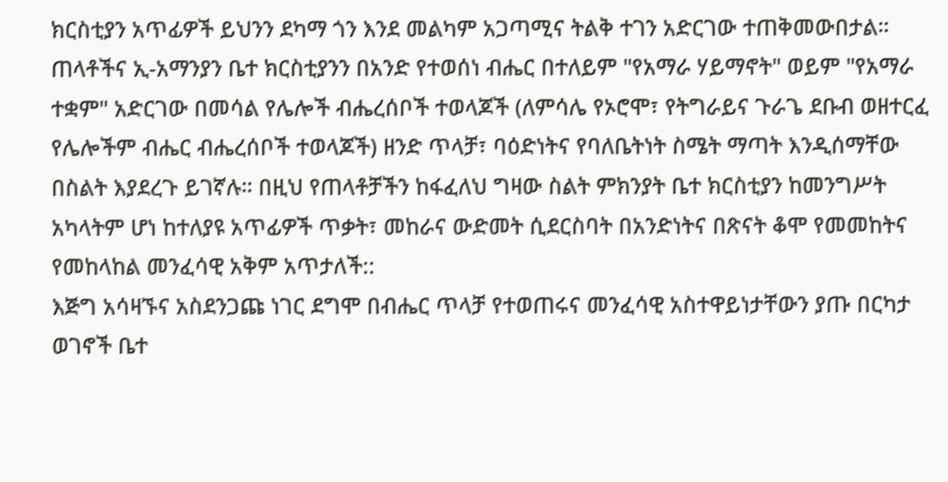ክርስቲያን አጥፊዎች ይህንን ደካማ ጎን እንደ መልካም አጋጣሚና ትልቅ ተገን አድርገው ተጠቅመውበታል። ጠላቶችና ኢ-አማንያን ቤተ ክርስቲያንን በአንድ የተወሰነ ብሔር በተለይም "የአማራ ሃይማኖት" ወይም "የአማራ ተቋም" አድርገው በመሳል የሌሎች ብሔረሰቦች ተወላጆች (ለምሳሌ የኦሮሞ፣ የትግራይና ጉራጌ ደቡብ ወዘተርፈ የሌሎችም ብሔር ብሔረሰቦች ተወላጆች) ዘንድ ጥላቻ፣ ባዕድነትና የባለቤትነት ስሜት ማጣት እንዲሰማቸው በስልት እያደረጉ ይገኛሉ። በዚህ የጠላቶቻችን ከፋፈለህ ግዛው ስልት ምክንያት ቤተ ክርስቲያን ከመንግሥት አካላትም ሆነ ከተለያዩ አጥፊዎች ጥቃት፣ መከራና ውድመት ሲደርስባት በአንድነትና በጽናት ቆሞ የመመከትና የመከላከል መንፈሳዊ አቅም አጥታለች::
እጅግ አሳዛኙና አስደንጋጩ ነገር ደግሞ በብሔር ጥላቻ የተወጠሩና መንፈሳዊ አስተዋይነታቸውን ያጡ በርካታ ወገኖች ቤተ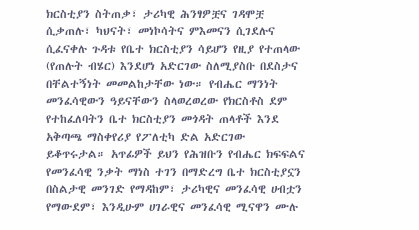ክርስቲያን ስትጠቃ፣ ታሪካዊ ሕንፃዎቿና ገዳሞቿ ሲቃጠሉ፣ ካህናት፣ መነኮሳትና ምእመናን ሲገደሉና ሲፈናቀሉ ጉዳቱ የቤተ ክርስቲያን ሳይሆን የዚያ የተጠላው (የጠሉት ብሄር) እንደሆነ አድርገው ስለሚያስቡ በደስታና በቸልተኝነት መመልከታቸው ነው። የብሔር ማንነት መንፈሳዊውን ዓይናቸውን ስላወረወረው የክርስቶስ ደም የተከፈለባትን ቤተ ክርስቲያን መጎዳት ጠላቶች እንደ አቅጣጫ ማስቀየሪያ የፖለቲካ ድል አድርገው ይቆጥሩታል። አጥፊዎች ይህን የሕዝቡን የብሔር ክፍፍልና የመንፈሳዊ ንቃት ማነስ ተገን በማድረግ ቤተ ክርስቲያኗን በስልታዊ መንገድ የማዳከም፣ ታሪካዊና መንፈሳዊ ሀብቷን የማውደም፣ እንዲሁም ሀገራዊና መንፈሳዊ ሚናዋን ሙሉ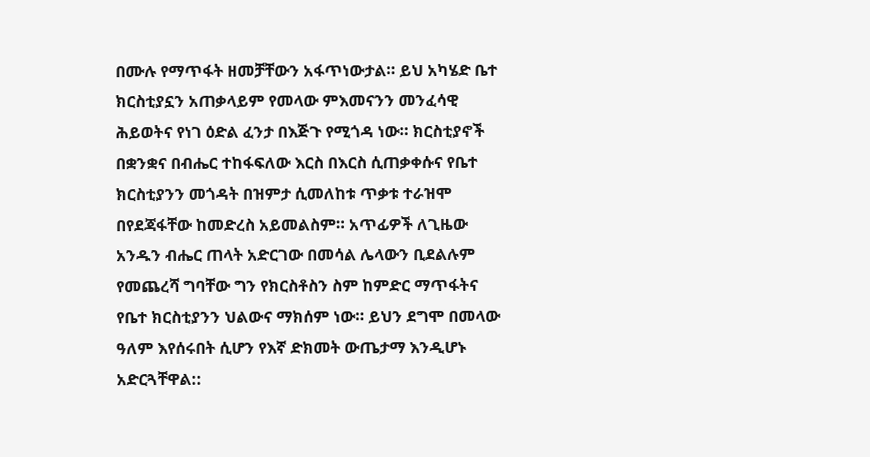በሙሉ የማጥፋት ዘመቻቸውን አፋጥነውታል። ይህ አካሄድ ቤተ ክርስቲያኗን አጠቃላይም የመላው ምእመናንን መንፈሳዊ ሕይወትና የነገ ዕድል ፈንታ በእጅጉ የሚጎዳ ነው። ክርስቲያኖች በቋንቋና በብሔር ተከፋፍለው እርስ በእርስ ሲጠቃቀሱና የቤተ ክርስቲያንን መጎዳት በዝምታ ሲመለከቱ ጥቃቱ ተራዝሞ በየደጃፋቸው ከመድረስ አይመልስም። አጥፊዎች ለጊዜው አንዱን ብሔር ጠላት አድርገው በመሳል ሌላውን ቢደልሉም የመጨረሻ ግባቸው ግን የክርስቶስን ስም ከምድር ማጥፋትና የቤተ ክርስቲያንን ህልውና ማክሰም ነው። ይህን ደግሞ በመላው ዓለም እየሰሩበት ሲሆን የእኛ ድክመት ውጤታማ እንዲሆኑ አድርጓቸዋል::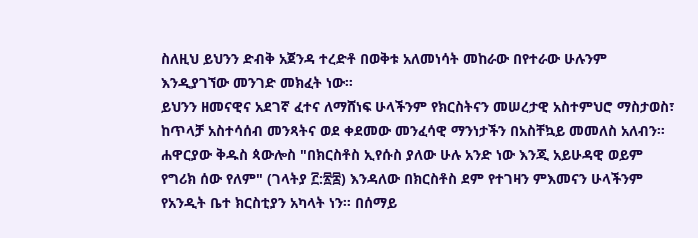ስለዚህ ይህንን ድብቅ አጀንዳ ተረድቶ በወቅቱ አለመነሳት መከራው በየተራው ሁሉንም እንዲያገኘው መንገድ መክፈት ነው።
ይህንን ዘመናዊና አደገኛ ፈተና ለማሸነፍ ሁላችንም የክርስትናን መሠረታዊ አስተምህሮ ማስታወስ፣ ከጥላቻ አስተሳሰብ መንጻትና ወደ ቀደመው መንፈሳዊ ማንነታችን በአስቸኳይ መመለስ አለብን። ሐዋርያው ቅዱስ ጳውሎስ "በክርስቶስ ኢየሱስ ያለው ሁሉ አንድ ነው እንጂ አይሁዳዊ ወይም የግሪክ ሰው የለም" (ገላትያ ፫:፳፰) እንዳለው በክርስቶስ ደም የተገዛን ምእመናን ሁላችንም የአንዲት ቤተ ክርስቲያን አካላት ነን። በሰማይ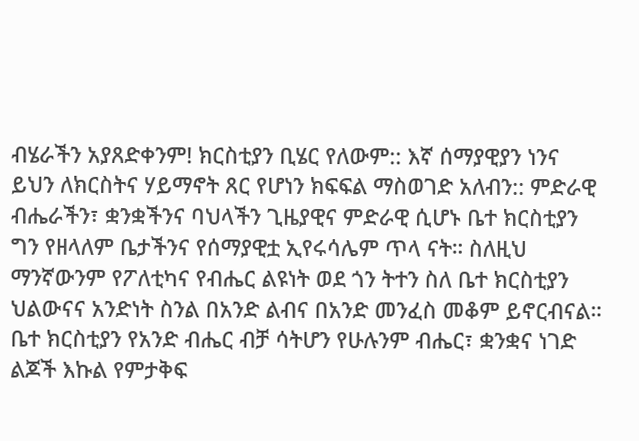ብሄራችን አያጸድቀንም! ክርስቲያን ቢሄር የለውም:: እኛ ሰማያዊያን ነንና ይህን ለክርስትና ሃይማኖት ጸር የሆነን ክፍፍል ማስወገድ አለብን:: ምድራዊ ብሔራችን፣ ቋንቋችንና ባህላችን ጊዜያዊና ምድራዊ ሲሆኑ ቤተ ክርስቲያን ግን የዘላለም ቤታችንና የሰማያዊቷ ኢየሩሳሌም ጥላ ናት። ስለዚህ ማንኛውንም የፖለቲካና የብሔር ልዩነት ወደ ጎን ትተን ስለ ቤተ ክርስቲያን ህልውናና አንድነት ስንል በአንድ ልብና በአንድ መንፈስ መቆም ይኖርብናል። ቤተ ክርስቲያን የአንድ ብሔር ብቻ ሳትሆን የሁሉንም ብሔር፣ ቋንቋና ነገድ ልጆች እኩል የምታቅፍ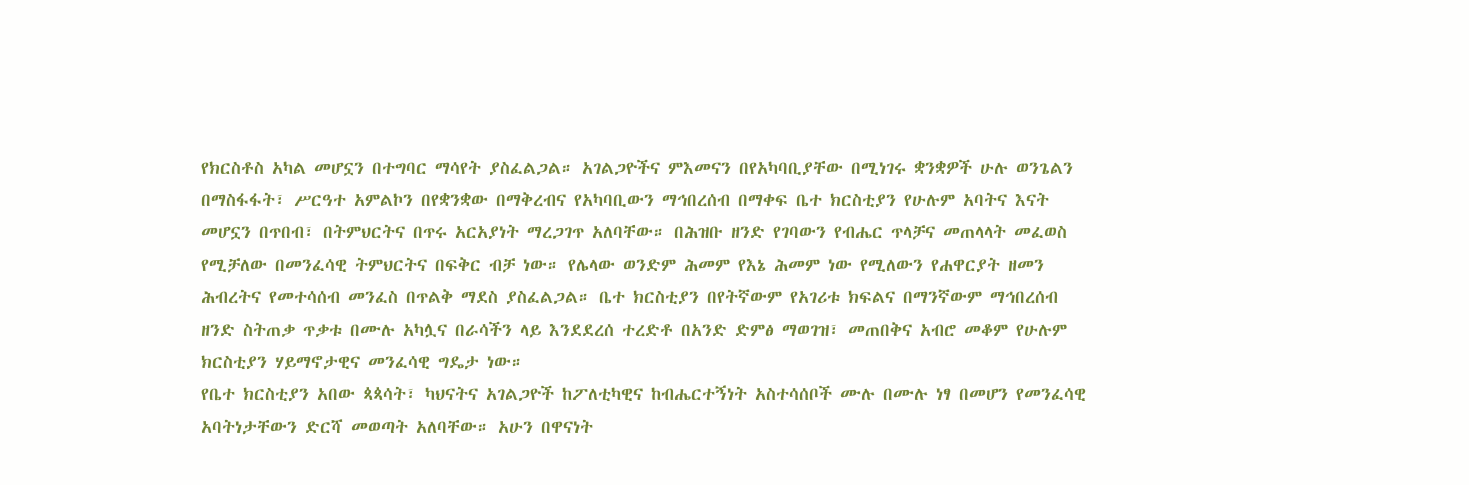የክርስቶስ አካል መሆኗን በተግባር ማሳየት ያስፈልጋል። አገልጋዮችና ምእመናን በየአካባቢያቸው በሚነገሩ ቋንቋዎች ሁሉ ወንጌልን በማስፋፋት፣ ሥርዓተ አምልኮን በየቋንቋው በማቅረብና የአካባቢውን ማኅበረሰብ በማቀፍ ቤተ ክርስቲያን የሁሉም አባትና እናት መሆኗን በጥበብ፣ በትምህርትና በጥሩ አርአያነት ማረጋገጥ አለባቸው። በሕዝቡ ዘንድ የገባውን የብሔር ጥላቻና መጠላላት መፈወስ የሚቻለው በመንፈሳዊ ትምህርትና በፍቅር ብቻ ነው። የሌላው ወንድም ሕመም የእኔ ሕመም ነው የሚለውን የሐዋርያት ዘመን ሕብረትና የመተሳሰብ መንፈስ በጥልቅ ማደስ ያስፈልጋል። ቤተ ክርስቲያን በየትኛውም የአገሪቱ ክፍልና በማንኛውም ማኅበረሰብ ዘንድ ስትጠቃ ጥቃቱ በሙሉ አካሏና በራሳችን ላይ እንደደረሰ ተረድቶ በአንድ ድምፅ ማወገዝ፣ መጠበቅና አብሮ መቆም የሁሉም ክርስቲያን ሃይማኖታዊና መንፈሳዊ ግዴታ ነው።
የቤተ ክርስቲያን አበው ጳጳሳት፣ ካህናትና አገልጋዮች ከፖለቲካዊና ከብሔርተኝነት አስተሳሰቦች ሙሉ በሙሉ ነፃ በመሆን የመንፈሳዊ አባትነታቸውን ድርሻ መወጣት አለባቸው። አሁን በዋናነት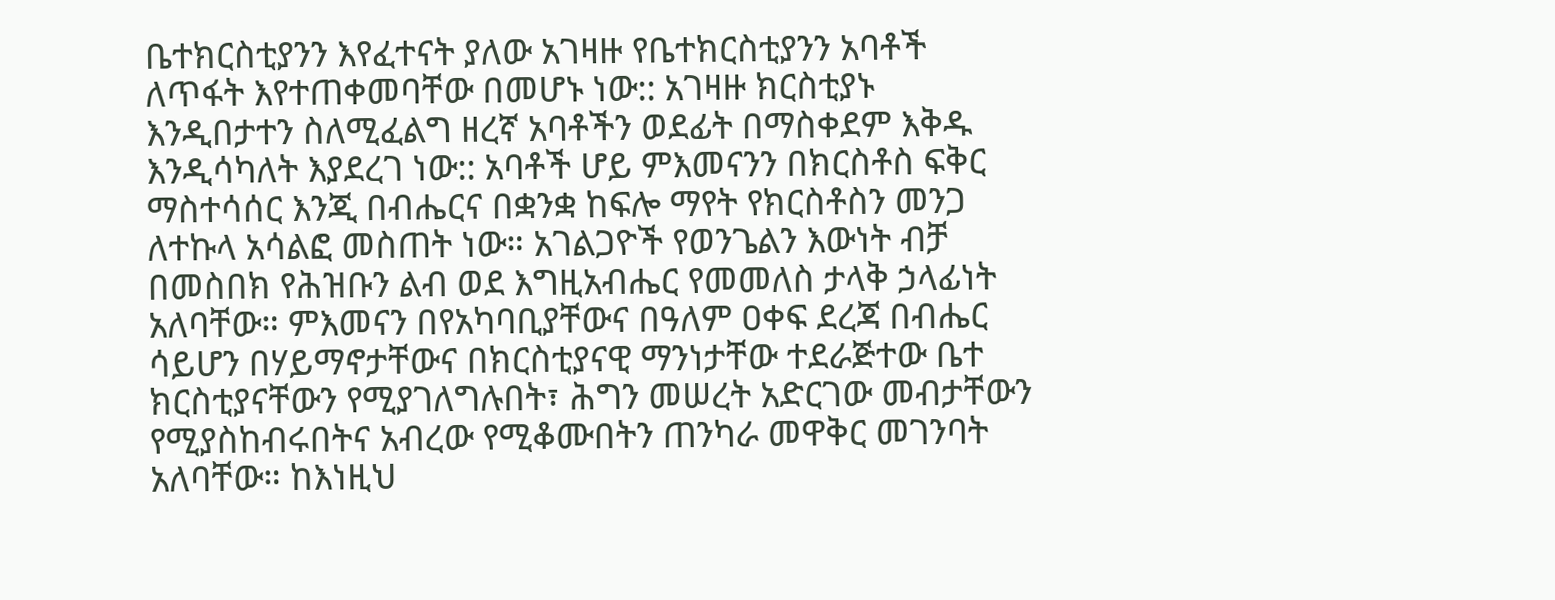ቤተክርስቲያንን እየፈተናት ያለው አገዛዙ የቤተክርስቲያንን አባቶች ለጥፋት እየተጠቀመባቸው በመሆኑ ነው:: አገዛዙ ክርስቲያኑ እንዲበታተን ስለሚፈልግ ዘረኛ አባቶችን ወደፊት በማስቀደም እቅዱ እንዲሳካለት እያደረገ ነው:: አባቶች ሆይ ምእመናንን በክርስቶስ ፍቅር ማስተሳሰር እንጂ በብሔርና በቋንቋ ከፍሎ ማየት የክርስቶስን መንጋ ለተኩላ አሳልፎ መስጠት ነው። አገልጋዮች የወንጌልን እውነት ብቻ በመስበክ የሕዝቡን ልብ ወደ እግዚአብሔር የመመለስ ታላቅ ኃላፊነት አለባቸው። ምእመናን በየአካባቢያቸውና በዓለም ዐቀፍ ደረጃ በብሔር ሳይሆን በሃይማኖታቸውና በክርስቲያናዊ ማንነታቸው ተደራጅተው ቤተ ክርስቲያናቸውን የሚያገለግሉበት፣ ሕግን መሠረት አድርገው መብታቸውን የሚያስከብሩበትና አብረው የሚቆሙበትን ጠንካራ መዋቅር መገንባት አለባቸው። ከእነዚህ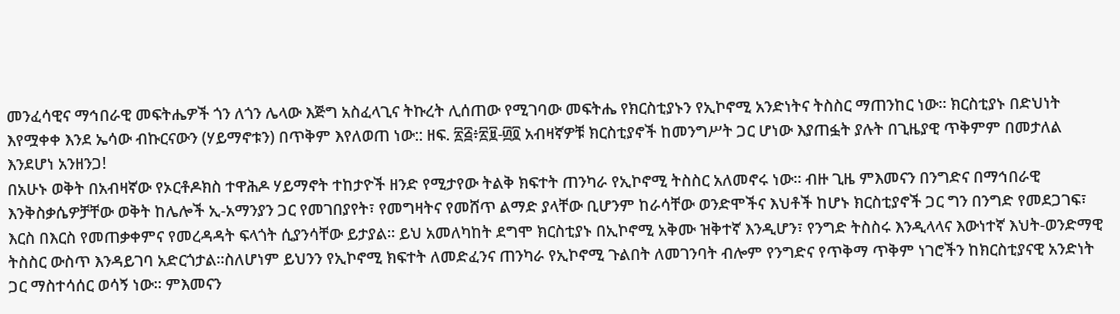መንፈሳዊና ማኅበራዊ መፍትሔዎች ጎን ለጎን ሌላው እጅግ አስፈላጊና ትኩረት ሊሰጠው የሚገባው መፍትሔ የክርስቲያኑን የኢኮኖሚ አንድነትና ትስስር ማጠንከር ነው። ክርስቲያኑ በድህነት እየሟቀቀ እንደ ኤሳው ብኩርናውን (ሃይማኖቱን) በጥቅም እየለወጠ ነው:: ዘፍ. ፳፭፥፳፱-፴፬ አብዛኛዎቹ ክርስቲያኖች ከመንግሥት ጋር ሆነው እያጠፏት ያሉት በጊዜያዊ ጥቅምም በመታለል እንደሆነ አንዘንጋ!
በአሁኑ ወቅት በአብዛኛው የኦርቶዶክስ ተዋሕዶ ሃይማኖት ተከታዮች ዘንድ የሚታየው ትልቅ ክፍተት ጠንካራ የኢኮኖሚ ትስስር አለመኖሩ ነው። ብዙ ጊዜ ምእመናን በንግድና በማኅበራዊ እንቅስቃሴዎቻቸው ወቅት ከሌሎች ኢ-አማንያን ጋር የመገበያየት፣ የመግዛትና የመሸጥ ልማድ ያላቸው ቢሆንም ከራሳቸው ወንድሞችና እህቶች ከሆኑ ክርስቲያኖች ጋር ግን በንግድ የመደጋገፍ፣ እርስ በእርስ የመጠቃቀምና የመረዳዳት ፍላጎት ሲያንሳቸው ይታያል። ይህ አመለካከት ደግሞ ክርስቲያኑ በኢኮኖሚ አቅሙ ዝቅተኛ እንዲሆን፣ የንግድ ትስስሩ እንዲላላና እውነተኛ እህት-ወንድማዊ ትስስር ውስጥ እንዳይገባ አድርጎታል።ስለሆነም ይህንን የኢኮኖሚ ክፍተት ለመድፈንና ጠንካራ የኢኮኖሚ ጉልበት ለመገንባት ብሎም የንግድና የጥቅማ ጥቅም ነገሮችን ከክርስቲያናዊ አንድነት ጋር ማስተሳሰር ወሳኝ ነው። ምእመናን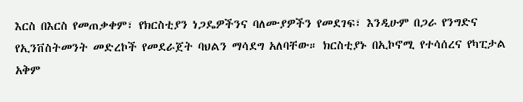እርስ በእርስ የመጠቃቀም፣ የክርስቲያን ነጋዴዎችንና ባለሙያዎችን የመደገፍ፣ እንዲሁም በጋራ የንግድና የኢንቨስትመንት መድረኮች የመደራጀት ባህልን ማሳደግ አለባቸው። ክርስቲያኑ በኢኮኖሚ የተሳሰረና የካፒታል አቅም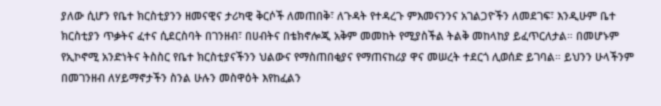ያለው ሲሆን የቤተ ክርስቲያንን ዘመናዊና ታሪካዊ ቅርሶች ለመጠበቅ፣ ለጉዳት የተዳረጉ ምእመናንንና አገልጋዮችን ለመደገፍ፣ እንዲሁም ቤተ ክርስቲያን ጥቃትና ፈተና ሲደርስባት በገንዘብ፣ በሀብትና በቴክኖሎጂ አቅም መመከት የሚያስችል ትልቅ መከላከያ ይፈጥርለታል። በመሆኑም የኢኮኖሚ አንድነትና ትስስር የቤተ ክርስቲያናችንን ህልውና የማስጠበቂያና የማጠናከሪያ ዋና መሠረት ተደርጎ ሊወሰድ ይገባል። ይህንን ሁላችንም በመገንዘብ ለሃይማኖታችን ስንል ሁሉን መስዋዕት እየከፈልን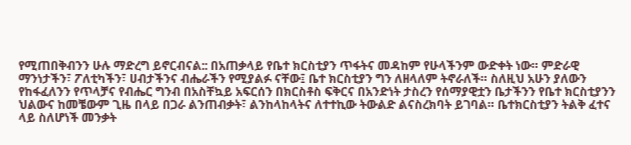የሚጠበቅብንን ሁሉ ማድረግ ይኖርብናል:: በአጠቃላይ የቤተ ክርስቲያን ጥፋትና መዳከም የሁላችንም ውድቀት ነው። ምድራዊ ማንነታችን፣ ፖለቲካችን፣ ሀብታችንና ብሔራችን የሚያልፉ ናቸው፤ ቤተ ክርስቲያን ግን ለዘላለም ትኖራለች። ስለዚህ አሁን ያለውን የከፋፈለንን የጥላቻና የብሔር ግንብ በአስቸኳይ አፍርሰን በክርስቶስ ፍቅርና በአንድነት ታስረን የሰማያዊቷን ቤታችንን የቤተ ክርስቲያንን ህልውና ከመቼውም ጊዜ በላይ በጋራ ልንጠብቃት፣ ልንከላከላትና ለተተኪው ትውልድ ልናስረክባት ይገባል። ቤተክርስቲያን ትልቅ ፈተና ላይ ስለሆነች መንቃት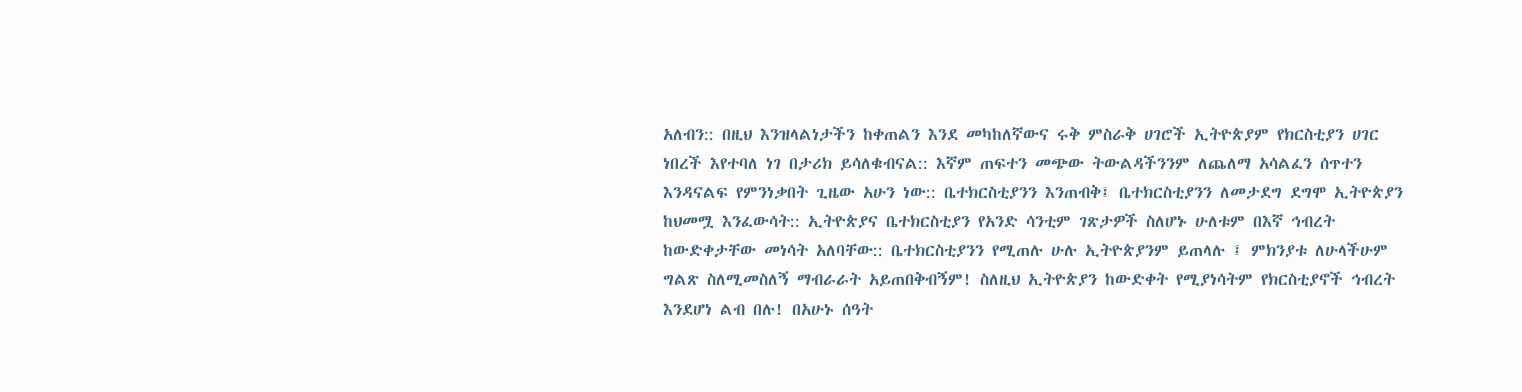አለብን:: በዚህ እንዝላልነታችን ከቀጠልን እንደ መካከለኛውና ሩቅ ምስራቅ ሀገሮች ኢትዮጵያም የክርስቲያን ሀገር ነበረች እየተባለ ነገ በታሪክ ይሳለቁብናል:: እኛም ጠፍተን መጭው ትውልዳችንንም ለጨለማ አሳልፈን ሰጥተን እንዳናልፍ የምንነቃበት ጊዜው አሁን ነው:: ቤተክርስቲያንን እንጠብቅ፤ ቤተክርስቲያንን ለመታደግ ደግሞ ኢትዮጵያን ከህመሟ እንፈውሳት:: ኢትዮጵያና ቤተክርስቲያን የአንድ ሳንቲም ገጽታዎች ስለሆኑ ሁለቱም በእኛ ኅብረት ከውድቀታቸው መነሳት አለባቸው:: ቤተክርስቲያንን የሚጠሉ ሁሉ ኢትዮጵያንም ይጠላሉ ፤ ምክንያቱ ለሁላችሁም ግልጽ ስለሚመስለኝ ማብራራት አይጠበቅብኝም! ስለዚህ ኢትዮጵያን ከውድቀት የሚያነሳትም የክርስቲያኖች ኅብረት እንደሆነ ልብ በሉ! በአሁኑ ሰዓት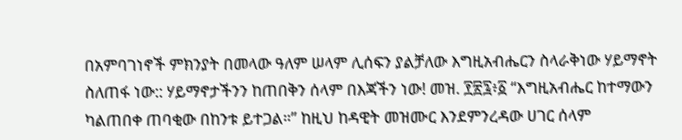በአምባገነኖች ምክንያት በመላው ዓለም ሠላም ሊሰፍን ያልቻለው እግዚአብሔርን ስላራቅነው ሃይማኖት ስለጠፋ ነው:: ሃይማኖታችንን ከጠበቅን ሰላም በእጃችን ነው! መዝ. ፻፳፯፥፩ “እግዚአብሔር ከተማውን ካልጠበቀ ጠባቂው በከንቱ ይተጋል።” ከዚህ ከዳዊት መዝሙር እንደምንረዳው ሀገር ሰላም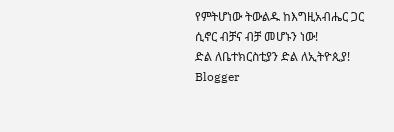የምትሆነው ትውልዱ ከእግዚአብሔር ጋር ሲኖር ብቻና ብቻ መሆኑን ነው!
ድል ለቤተክርስቲያን ድል ለኢትዮጲያ!
Blogger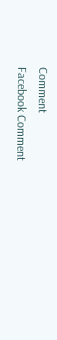Comment
Facebook Comment